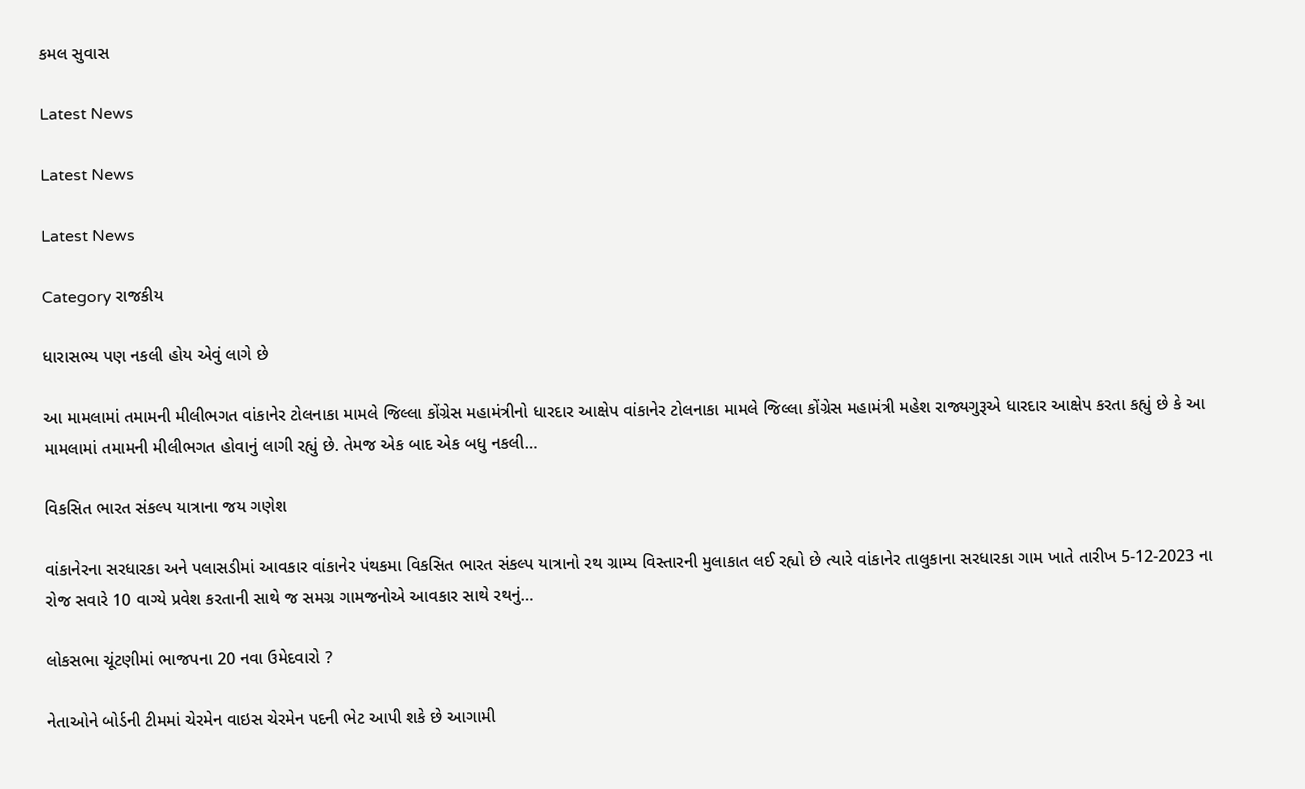કમલ સુવાસ

Latest News

Latest News

Latest News

Category રાજકીય

ધારાસભ્ય પણ નકલી હોય એવું લાગે છે

આ મામલામાં તમામની મીલીભગત વાંકાનેર ટોલનાકા મામલે જિલ્લા કોંગ્રેસ મહામંત્રીનો ધારદાર આક્ષેપ વાંકાનેર ટોલનાકા મામલે જિલ્લા કોંગ્રેસ મહામંત્રી મહેશ રાજ્યગુરૂએ ધારદાર આક્ષેપ કરતા કહ્યું છે કે આ મામલામાં તમામની મીલીભગત હોવાનું લાગી રહ્યું છે. તેમજ એક બાદ એક બધુ નકલી…

વિકસિત ભારત સંકલ્પ યાત્રાના જય ગણેશ

વાંકાનેરના સરધારકા અને પલાસડીમાં આવકાર વાંકાનેર પંથકમા વિકસિત ભારત સંકલ્પ યાત્રાનો રથ ગ્રામ્ય વિસ્તારની મુલાકાત લઈ રહ્યો છે ત્યારે વાંકાનેર તાલુકાના સરધારકા ગામ ખાતે તારીખ 5-12-2023 ના રોજ સવારે 10 વાગ્યે પ્રવેશ કરતાની સાથે જ સમગ્ર ગામજનોએ આવકાર સાથે રથનું…

લોકસભા ચૂંટણીમાં ભાજપના 20 નવા ઉમેદવારો ?

નેતાઓને બોર્ડની ટીમમાં ચેરમેન વાઇસ ચેરમેન પદની ભેટ આપી શકે છે આગામી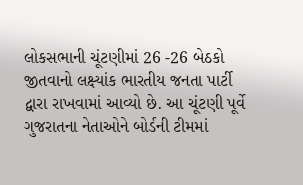લોકસભાની ચૂંટણીમાં 26 -26 બેઠકો જીતવાનો લક્ષ્‍યાંક ભારતીય જનતા પાર્ટી દ્વારા રાખવામાં આવ્યો છે. આ ચૂંટણી પૂર્વે ગુજરાતના નેતાઓને બોર્ડની ટીમમાં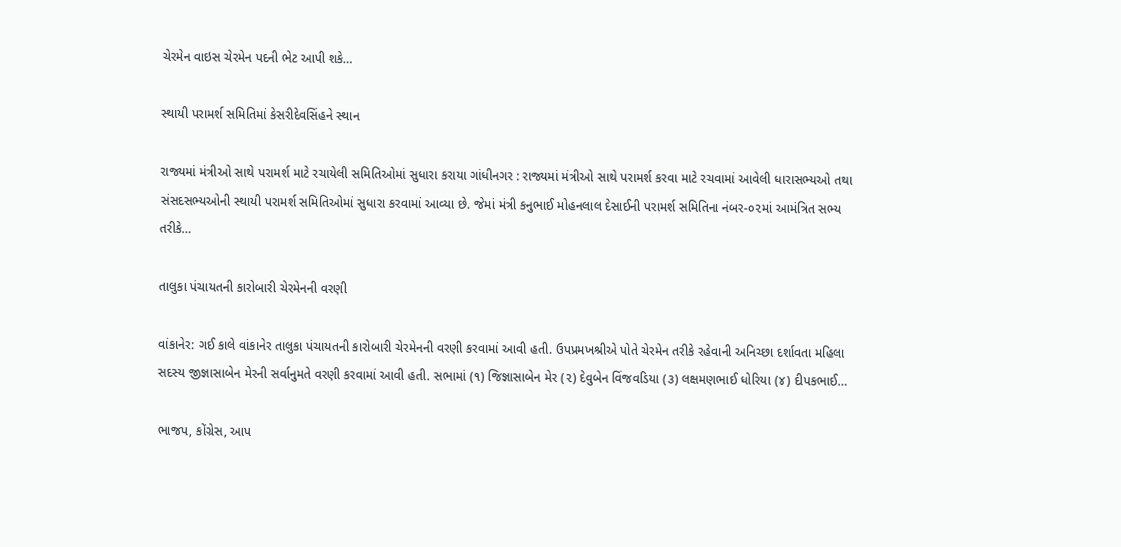ચેરમેન વાઇસ ચેરમેન પદની ભેટ આપી શકે…

સ્થાયી પરામર્શ સમિતિમાં કેસરીદેવસિંહને સ્થાન

રાજ્યમાં મંત્રીઓ સાથે પરામર્શ માટે રચાયેલી સમિતિઓમાં સુધારા કરાયા ગાંધીનગર : રાજ્યમાં મંત્રીઓ સાથે પરામર્શ કરવા માટે રચવામાં આવેલી ધારાસભ્યઓ તથા સંસદસભ્યઓની સ્થાયી પરામર્શ સમિતિઓમાં સુધારા કરવામાં આવ્યા છે. જેમાં મંત્રી કનુભાઈ મોહનલાલ દેસાઈની પરામર્શ સમિતિના નંબર-૦૨માં આમંત્રિત સભ્ય તરીકે…

તાલુકા પંચાયતની કારોબારી ચેરમેનની વરણી

વાંકાનેર: ગઈ કાલે વાંકાનેર તાલુકા પંચાયતની કારોબારી ચેરમેનની વરણી કરવામાં આવી હતી. ઉપપ્રમખશ્રીએ પોતે ચેરમેન તરીકે રહેવાની અનિચ્છા દર્શાવતા મહિલા સદસ્ય જીજ્ઞાસાબેન મેરની સર્વાનુમતે વરણી કરવામાં આવી હતી. સભામાં (૧) જિજ્ઞાસાબેન મેર (૨) દેવુબેન વિંજવડિયા (૩) લક્ષમણભાઈ ધોરિયા (૪) દીપકભાઈ…

ભાજપ, કોંગ્રેસ, આપ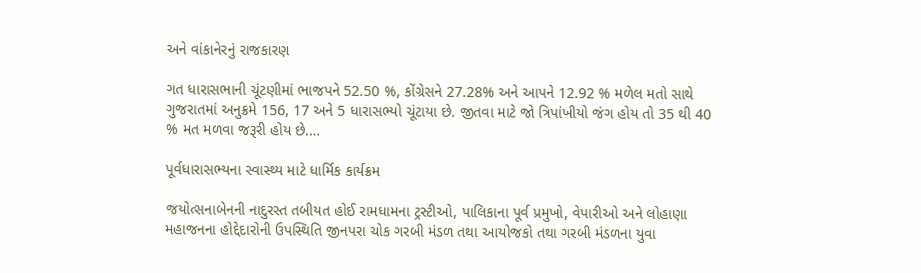અને વાંકાનેરનું રાજકારણ

ગત ધારાસભાની ચૂંટણીમાં ભાજપને 52.50 %, કોંગ્રેસને 27.28% અને આપને 12.92 % મળેલ મતો સાથે ગુજરાતમાં અનુક્રમે 156, 17 અને 5 ધારાસભ્યો ચૂંટાયા છે. જીતવા માટે જો ત્રિપાંખીયો જંગ હોય તો 35 થી 40 % મત મળવા જરૂરી હોય છે.…

પૂર્વધારાસભ્યના સ્વાસ્થ્ય માટે ધાર્મિક કાર્યક્રમ

જયોત્સનાબેનની નાદુરસ્ત તબીયત હોઈ રામધામના ટ્રસ્ટીઓ, પાલિકાના પૂર્વ પ્રમુખો, વેપારીઓ અને લોહાણા મહાજનના હોદ્દેદારોની ઉપસ્થિતિ જીનપરા ચોક ગરબી મંડળ તથા આયોજકો તથા ગરબી મંડળના યુવા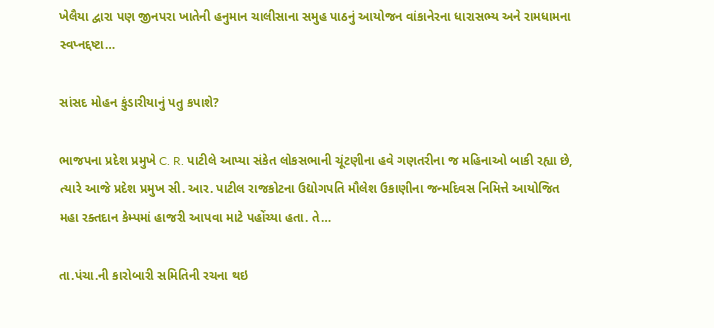ખેલૈયા દ્વારા પણ જીનપરા ખાતેની હનુમાન ચાલીસાના સમુહ પાઠનું આયોજન વાંકાનેરના ધારાસભ્ય અને રામધામના સ્વપ્નદ્દષ્ટા…

સાંસદ મોહન કુંડારીયાનું પતુ કપાશે?

ભાજપના પ્રદેશ પ્રમુખે C. R. પાટીલે આપ્યા સંકેત લોકસભાની ચૂંટણીના હવે ગણતરીના જ મહિનાઓ બાકી રહ્યા છે, ત્યારે આજે પ્રદેશ પ્રમુખ સી. આર. પાટીલ રાજકોટના ઉદ્યોગપતિ મૌલેશ ઉકાણીના જન્મદિવસ નિમિત્તે આયોજિત મહા રક્તદાન કેમ્પમાં હાજરી આપવા માટે પહોંચ્યા હતા. તે…

તા.પંચા.ની કારોબારી સમિતિની રચના થઇ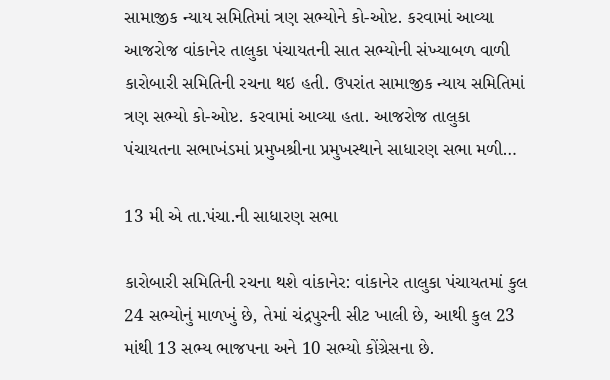સામાજીક ન્યાય સમિતિમાં ત્રણ સભ્યોને કો-ઓપ્ટ. કરવામાં આવ્યા આજરોજ વાંકાનેર તાલુકા પંચાયતની સાત સભ્યોની સંખ્યાબળ વાળી કારોબારી સમિતિની રચના થઇ હતી. ઉપરાંત સામાજીક ન્યાય સમિતિમાં ત્રણ સભ્યો કો-ઓપ્ટ. કરવામાં આવ્યા હતા. આજરોજ તાલુકા પંચાયતના સભાખંડમાં પ્રમુખશ્રીના પ્રમુખસ્થાને સાધારણ સભા મળી…

13 મી એ તા.પંચા.ની સાધારણ સભા

કારોબારી સમિતિની રચના થશે વાંકાનેર: વાંકાનેર તાલુકા પંચાયતમાં કુલ 24 સભ્યોનું માળખું છે, તેમાં ચંદ્રપુરની સીટ ખાલી છે, આથી કુલ 23 માંથી 13 સભ્ય ભાજપના અને 10 સભ્યો કોંગ્રેસના છે.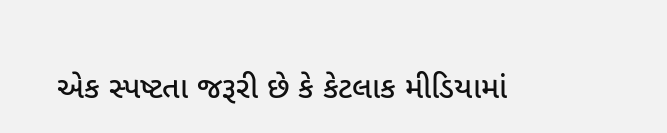એક સ્પષ્ટતા જરૂરી છે કે કેટલાક મીડિયામાં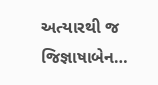અત્યારથી જ જિજ્ઞાષાબેન…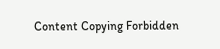Content Copying Forbidden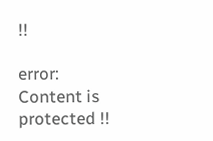!!

error: Content is protected !!